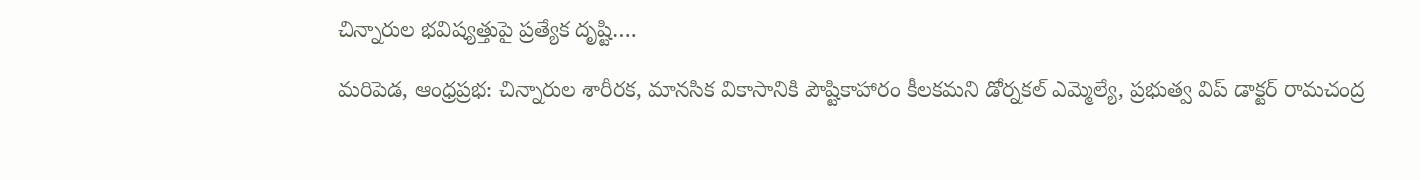చిన్నారుల భవిష్యత్తుపై ప్రత్యేక దృష్టి….

మరిపెడ, ఆంధ్రప్రభ: చిన్నారుల శారీరక, మానసిక వికాసానికి పౌష్టికాహారం కీలకమని డోర్నకల్ ఎమ్మెల్యే, ప్రభుత్వ విప్ డాక్టర్ రామచంద్ర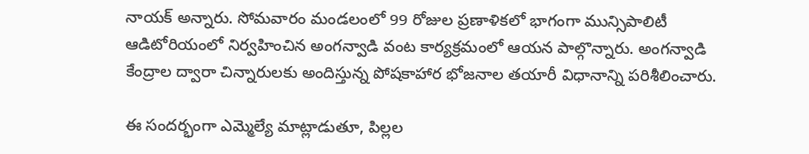నాయక్ అన్నారు. సోమవారం మండలంలో 99 రోజుల ప్రణాళికలో భాగంగా మున్సిపాలిటీ ఆడిటోరియంలో నిర్వహించిన అంగన్వాడి వంట కార్యక్రమంలో ఆయన పాల్గొన్నారు. అంగన్వాడి కేంద్రాల ద్వారా చిన్నారులకు అందిస్తున్న పోషకాహార భోజనాల తయారీ విధానాన్ని పరిశీలించారు.

ఈ సందర్భంగా ఎమ్మెల్యే మాట్లాడుతూ, పిల్లల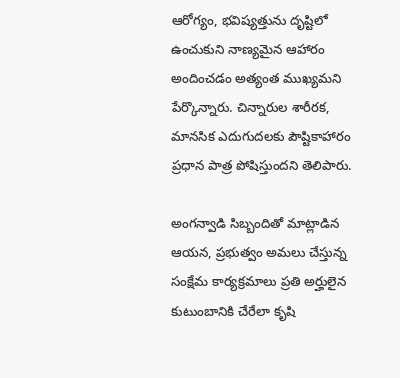ఆరోగ్యం, భవిష్యత్తును దృష్టిలో ఉంచుకుని నాణ్యమైన ఆహారం అందించడం అత్యంత ముఖ్యమని పేర్కొన్నారు. చిన్నారుల శారీరక, మానసిక ఎదుగుదలకు పౌష్టికాహారం ప్రధాన పాత్ర పోషిస్తుందని తెలిపారు.

అంగన్వాడి సిబ్బందితో మాట్లాడిన ఆయన, ప్రభుత్వం అమలు చేస్తున్న సంక్షేమ కార్యక్రమాలు ప్రతి అర్హులైన కుటుంబానికి చేరేలా కృషి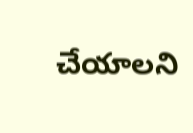చేయాలని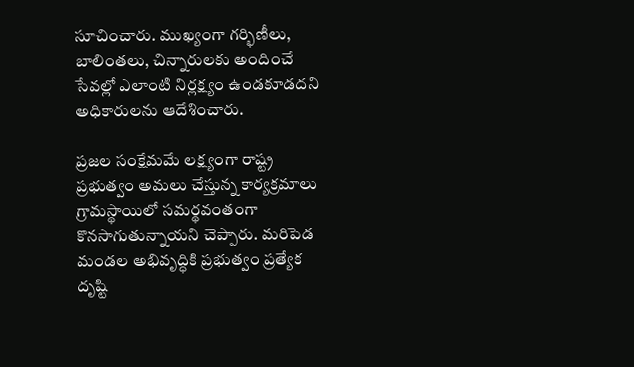సూచించారు. ముఖ్యంగా గర్భిణీలు, బాలింతలు, చిన్నారులకు అందించే సేవల్లో ఎలాంటి నిర్లక్ష్యం ఉండకూడదని అధికారులను ఆదేశించారు.

ప్రజల సంక్షేమమే లక్ష్యంగా రాష్ట్ర ప్రభుత్వం అమలు చేస్తున్న కార్యక్రమాలు గ్రామస్థాయిలో సమర్థవంతంగా కొనసాగుతున్నాయని చెప్పారు. మరిపెడ మండల అభివృద్ధికి ప్రభుత్వం ప్రత్యేక దృష్టి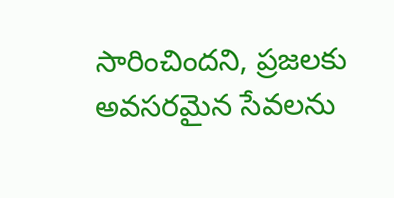సారించిందని, ప్రజలకు అవసరమైన సేవలను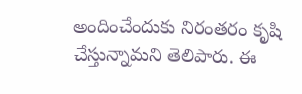అందించేందుకు నిరంతరం కృషి చేస్తున్నామని తెలిపారు. ఈ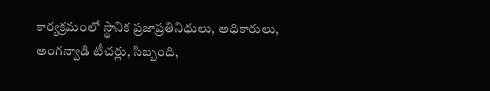కార్యక్రమంలో స్థానిక ప్రజాప్రతినిధులు, అధికారులు, అంగన్వాడి టీచర్లు, సిబ్బంది,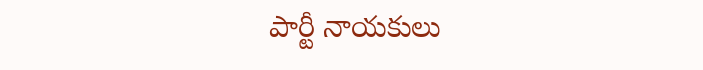పార్టీ నాయకులు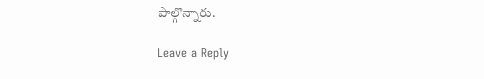పాల్గొన్నారు.

Leave a Reply